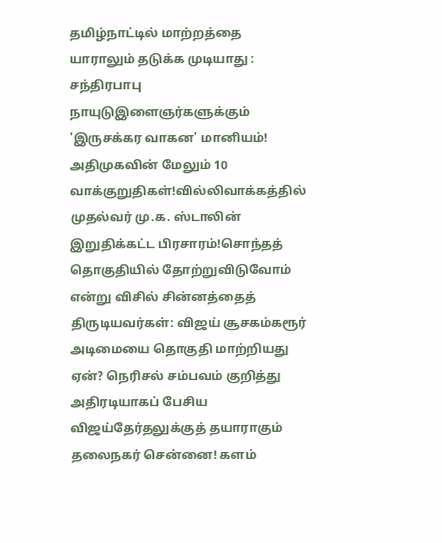தமிழ்நாட்டில் மாற்றத்தை யாராலும் தடுக்க முடியாது : சந்திரபாபு நாயுடுஇளைஞர்களுக்கும் 'இருசக்கர வாகன' மானியம்! அதிமுகவின் மேலும் 10 வாக்குறுதிகள்!வில்லிவாக்கத்தில் முதல்வர் மு.க. ஸ்டாலின் இறுதிக்கட்ட பிரசாரம்!சொந்தத் தொகுதியில் தோற்றுவிடுவோம் என்று விசில் சின்னத்தைத் திருடியவர்கள்: விஜய் சூசகம்கரூர் அடிமையை தொகுதி மாற்றியது ஏன்? நெரிசல் சம்பவம் குறித்து அதிரடியாகப் பேசிய விஜய்தேர்தலுக்குத் தயாராகும் தலைநகர் சென்னை! களம்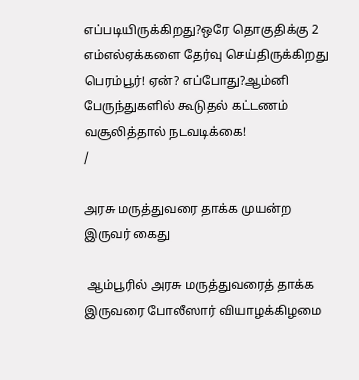எப்படியிருக்கிறது?ஒரே தொகுதிக்கு 2 எம்எல்ஏக்களை தேர்வு செய்திருக்கிறது பெரம்பூர்! ஏன்? எப்போது?ஆம்னி பேருந்துகளில் கூடுதல் கட்டணம் வசூலித்தால் நடவடிக்கை!
/

அரசு மருத்துவரை தாக்க முயன்ற இருவர் கைது

 ஆம்பூரில் அரசு மருத்துவரைத் தாக்க இருவரை போலீஸார் வியாழக்கிழமை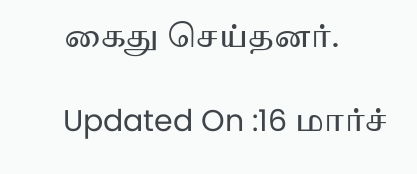கைது செய்தனர்.

Updated On :16 மார்ச்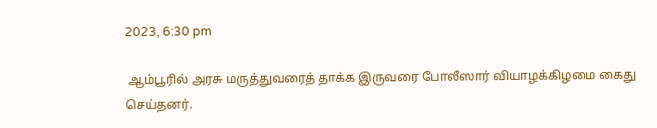2023, 6:30 pm

 ஆம்பூரில் அரசு மருத்துவரைத் தாக்க இருவரை போலீஸார் வியாழக்கிழமை கைது செய்தனர்.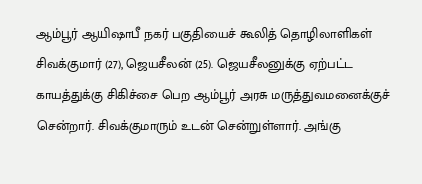ஆம்பூர் ஆயிஷாபீ நகர் பகுதியைச் கூலித் தொழிலாளிகள் சிவக்குமார் (27), ஜெயசீலன் (25). ஜெயசீலனுக்கு ஏற்பட்ட காயத்துக்கு சிகிச்சை பெற ஆம்பூர் அரசு மருத்துவமனைக்குச் சென்றார். சிவக்குமாரும் உடன் சென்றுள்ளார். அங்கு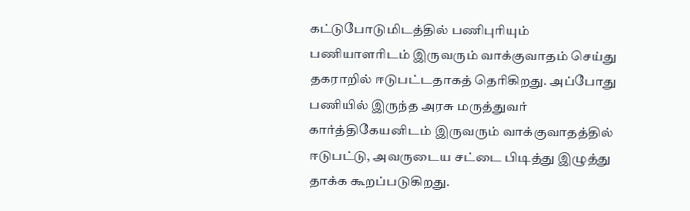கட்டுபோடுமிடத்தில் பணிபுரியும் பணியாளரிடம் இருவரும் வாக்குவாதம் செய்து தகராறில் ஈடுபட்டதாகத் தெரிகிறது. அப்போது பணியில் இருந்த அரசு மருத்துவர் கார்த்திகேயனிடம் இருவரும் வாக்குவாதத்தில் ஈடுபட்டு, அவருடைய சட்டை பிடித்து இழுத்து தாக்க கூறப்படுகிறது.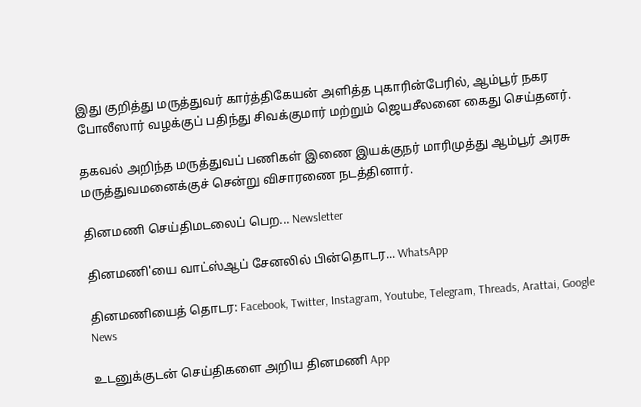இது குறித்து மருத்துவர் கார்த்திகேயன் அளித்த புகாரின்பேரில், ஆம்பூர் நகர போலீஸார் வழக்குப் பதிந்து சிவக்குமார் மற்றும் ஜெயசீலனை கைது செய்தனர்.

தகவல் அறிந்த மருத்துவப் பணிகள் இணை இயக்குநர் மாரிமுத்து ஆம்பூர் அரசு மருத்துவமனைக்குச் சென்று விசாரணை நடத்தினார்.

தினமணி செய்திமடலைப் பெற... Newsletter

தினமணி'யை வாட்ஸ்ஆப் சேனலில் பின்தொடர... WhatsApp

தினமணியைத் தொடர: Facebook, Twitter, Instagram, Youtube, Telegram, Threads, Arattai, Google News

உடனுக்குடன் செய்திகளை அறிய தினமணி App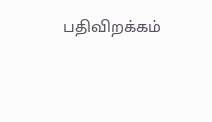பதிவிறக்கம்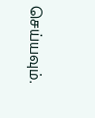செய்யவும்.